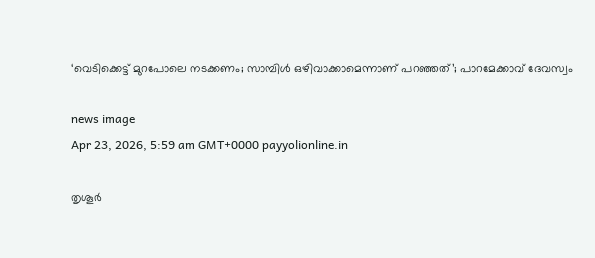‘വെടിക്കെട്ട് മുറപോലെ നടക്കണം; സാമ്പിൾ ഒഴിവാക്കാമെന്നാണ് പറഞ്ഞത്’; പാറമേക്കാവ് ദേവസ്വം

news image
Apr 23, 2026, 5:59 am GMT+0000 payyolionline.in

തൃശൂർ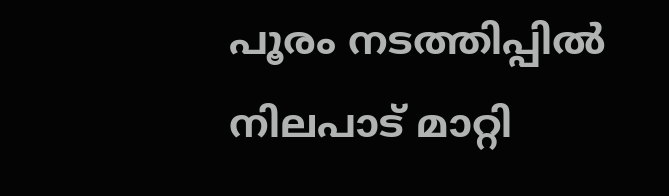പൂരം നടത്തിപ്പിൽ നിലപാട് മാറ്റി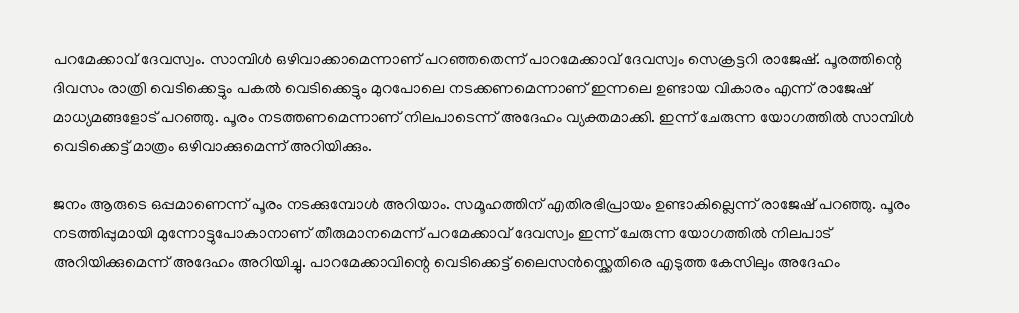പറമേക്കാവ് ദേവസ്വം. സാമ്പിൾ ഒഴിവാക്കാമെന്നാണ് പറഞ്ഞതെന്ന് പാറമേക്കാവ് ദേവസ്വം സെക്രട്ടറി രാജേഷ്. പൂരത്തിന്റെ ദിവസം രാത്രി വെടിക്കെട്ടും പകൽ വെടിക്കെട്ടും മുറപോലെ നടക്കണമെന്നാണ് ഇന്നലെ ഉണ്ടായ വികാരം എന്ന് രാജേഷ് മാധ്യമങ്ങളോട് പറ‍ഞ്ഞു. പൂരം നടത്തണമെന്നാണ് നിലപാടെന്ന് അദേഹം വ്യക്തമാക്കി. ഇന്ന് ചേരുന്ന യോഗത്തിൽ സാമ്പിൾ വെടിക്കെട്ട് മാത്രം ഒഴിവാക്കുമെന്ന് അറിയിക്കും.

ജനം ആരുടെ ഒപ്പമാണെന്ന് പൂരം നടക്കുമ്പോൾ അറിയാം. സമൂഹത്തിന് എതിരഭിപ്രായം ഉണ്ടാകില്ലെന്ന് രാജേഷ് പറഞ്ഞു. പൂരം നടത്തിപ്പുമായി മുന്നോട്ടുപോകാനാണ് തീരുമാനമെന്ന് പറമേക്കാവ് ദേവസ്വം ഇന്ന് ചേരുന്ന യോഗത്തിൽ നിലപാട് അറിയിക്കുമെന്ന് അദേഹം അറിയിച്ചു. പാറമേക്കാവിന്റെ വെടിക്കെട്ട് ലൈസൻസ്ക്കെതിരെ എടുത്ത കേസിലും അദേഹം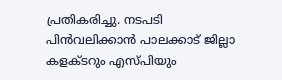പ്രതികരിച്ചു. നടപടി പിൻവലിക്കാൻ പാലക്കാട് ജില്ലാ കളക്ടറും എസ്പിയും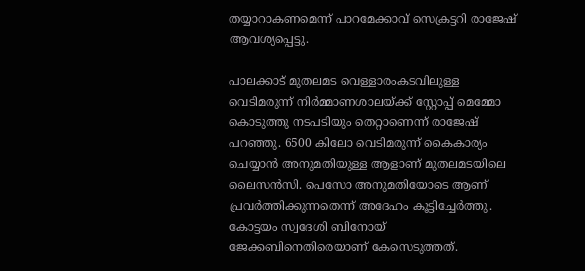തയ്യാറാകണമെന്ന് പാറമേക്കാവ് സെക്രട്ടറി രാജേഷ് ആവശ്യപ്പെട്ടു.

പാലക്കാട് മുതലമട വെള്ളാരംകടവിലുള്ള വെടിമരുന്ന് നിർമ്മാണശാലയ്ക്ക് സ്റ്റോപ്പ് മെമ്മോ കൊടുത്തു നടപടിയും തെറ്റാണെന്ന് രാജേഷ് പറഞ്ഞു. 6500 കിലോ വെടിമരുന്ന് കൈകാര്യം ചെയ്യാൻ അനുമതിയുള്ള ആളാണ് മുതലമടയിലെ ലൈസൻസി. പെസോ അനുമതിയോടെ ആണ് പ്രവർത്തിക്കുന്നതെന്ന് അദേഹം കൂട്ടിച്ചേർത്തു. കോട്ടയം സ്വദേശി ബിനോയ് ജേക്കബിനെതിരെയാണ് കേസെടുത്തത്.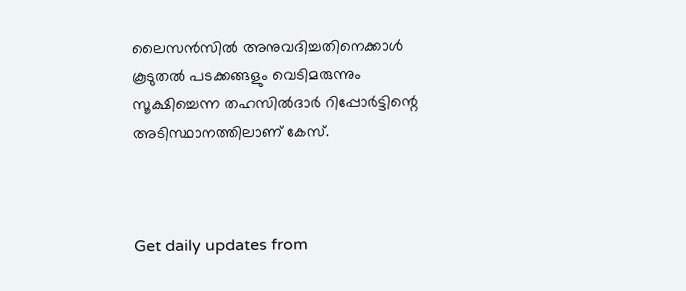ലൈസൻസിൽ അനുവദിച്ചതിനെക്കാൾ കൂടുതൽ പടക്കങ്ങളും വെടിമരുന്നും സൂക്ഷിച്ചെന്ന തഹസിൽദാർ റിപ്പോർട്ടിന്റെ അടിസ്ഥാനത്തിലാണ് കേസ്.



Get daily updates from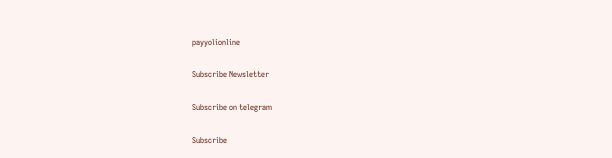payyolionline

Subscribe Newsletter

Subscribe on telegram

Subscribe